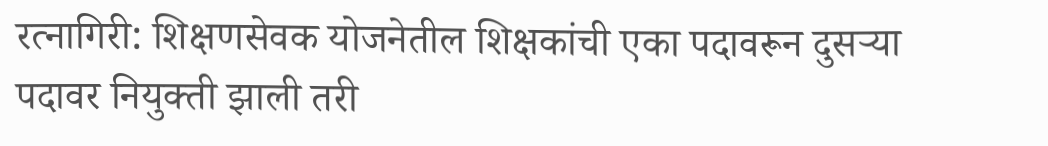रत्नागिरी: शिक्षणसेवक योजनेतील शिक्षकांची एका पदावरून दुसऱ्या पदावर नियुक्ती झाली तरी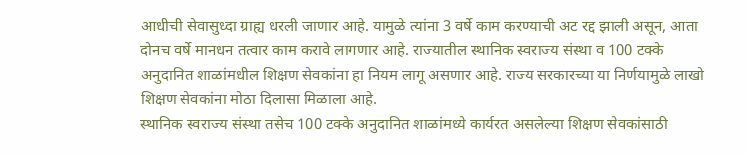आधीची सेवासुध्दा ग्राह्य धरली जाणार आहे. यामुळे त्यांना 3 वर्षे काम करण्याची अट रद्द झाली असून, आता दोनच वर्षे मानधन तत्वार काम करावे लागणार आहे. राज्यातील स्थानिक स्वराज्य संस्था व 100 टक्के अनुदानित शाळांमधील शिक्षण सेवकांना हा नियम लागू असणार आहे. राज्य सरकारच्या या निर्णयामुळे लाखो शिक्षण सेवकांना मोठा दिलासा मिळाला आहे.
स्थानिक स्वराज्य संस्था तसेच 100 टक्के अनुदानित शाळांमध्ये कार्यरत असलेल्या शिक्षण सेवकांसाठी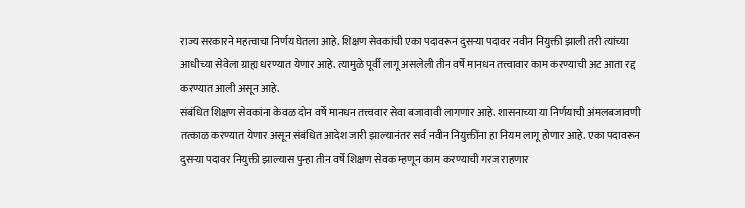राज्य सरकारने महत्वाचा निर्णय घेतला आहे. शिक्षण सेवकांची एका पदावरून दुसऱ्या पदावर नवीन नियुक्ती झाली तरी त्यांच्या आधीच्या सेवेला ग्राह्य धरण्यात येणार आहे. त्यामुळे पूर्वी लागू असलेली तीन वर्षे मानधन तत्त्वावार काम करण्याची अट आता रद्द करण्यात आली असून आहे.
संबंधित शिक्षण सेवकांना केवळ दोन वर्षे मानधन तत्त्ववार सेवा बजावावी लागणार आहे. शासनाच्या या निर्णयाची अंमलबजावणी तत्काळ करण्यात येणार असून संबंधित आदेश जारी झाल्यानंतर सर्व नवीन नियुक्तींना हा नियम लागू होणार आहे. एका पदावरून दुसऱ्या पदावर नियुक्ती झाल्यास पुन्हा तीन वर्षे शिक्षण सेवक म्हणून काम करण्याची गरज राहणार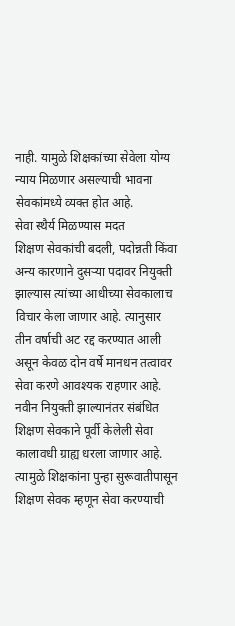नाही. यामुळे शिक्षकांच्या सेवेला योग्य न्याय मिळणार असल्याची भावना सेवकांमध्ये व्यक्त होत आहे.
सेवा स्थैर्य मिळण्यास मदत
शिक्षण सेवकांची बदली, पदोन्नती किंवा अन्य कारणाने दुसऱ्या पदावर नियुक्ती झाल्यास त्यांच्या आधीच्या सेवकालाच विचार केला जाणार आहे. त्यानुसार तीन वर्षाची अट रद्द करण्यात आली असून केवळ दोन वर्षे मानधन तत्वावर सेवा करणे आवश्यक राहणार आहे. नवीन नियुक्ती झाल्यानंतर संबंधित शिक्षण सेवकाने पूर्वी केलेली सेवा कालावधी ग्राह्य धरला जाणार आहे. त्यामुळे शिक्षकांना पुन्हा सुरूवातीपासून शिक्षण सेवक म्हणून सेवा करण्याची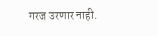गरज उरणार नाही.